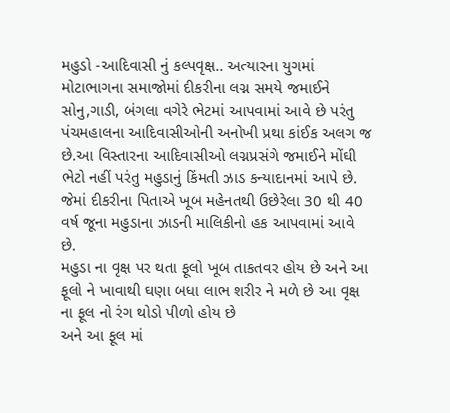મહુડો -આદિવાસી નું કલ્પવૃક્ષ.. અત્યારના યુગમાં મોટાભાગના સમાજોમાં દીકરીના લગ્ન સમયે જમાઈને સોનુ,ગાડી, બંગલા વગેરે ભેટમાં આપવામાં આવે છે પરંતુ પંચમહાલના આદિવાસીઓની અનોખી પ્રથા કાંઈક અલગ જ છે.આ વિસ્તારના આદિવાસીઓ લગ્નપ્રસંગે જમાઈને મોંઘી ભેટો નહીં પરંતુ મહુડાનું કિંમતી ઝાડ કન્યાદાનમાં આપે છે. જેમાં દીકરીના પિતાએ ખૂબ મહેનતથી ઉછેરેલા 30 થી 40 વર્ષ જૂના મહુડાના ઝાડની માલિકીનો હક આપવામાં આવે છે.
મહુડા ના વૃક્ષ પર થતા ફૂલો ખૂબ તાકતવર હોય છે અને આ ફૂલો ને ખાવાથી ઘણા બધા લાભ શરીર ને મળે છે આ વૃક્ષ ના ફૂલ નો રંગ થોડો પીળો હોય છે
અને આ ફૂલ માં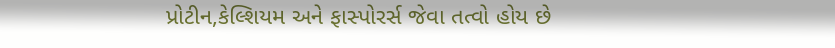પ્રોટીન,કેલ્શિયમ અને ફાસ્પોરર્સ જેવા તત્વો હોય છે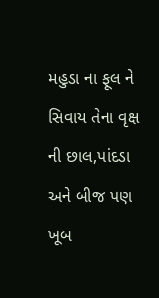મહુડા ના ફૂલ ને સિવાય તેના વૃક્ષ ની છાલ,પાંદડા અને બીજ પણ ખૂબ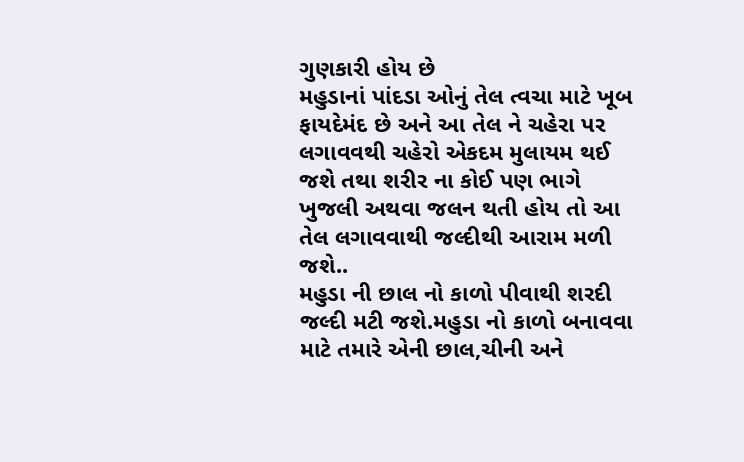ગુણકારી હોય છે
મહુડાનાં પાંદડા ઓનું તેલ ત્વચા માટે ખૂબ ફાયદેમંદ છે અને આ તેલ ને ચહેરા પર લગાવવથી ચહેરો એકદમ મુલાયમ થઈ જશે તથા શરીર ના કોઈ પણ ભાગે ખુજલી અથવા જલન થતી હોય તો આ તેલ લગાવવાથી જલ્દીથી આરામ મળી જશે..
મહુડા ની છાલ નો કાળો પીવાથી શરદી જલ્દી મટી જશે.મહુડા નો કાળો બનાવવા માટે તમારે એની છાલ,ચીની અને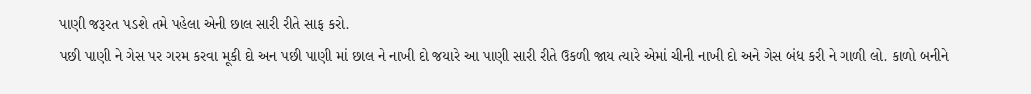પાણી જરૂરત પડશે તમે પહેલા એની છાલ સારી રીતે સાફ કરો.
પછી પાણી ને ગેસ પર ગરમ કરવા મૂકી દો અન પછી પાણી માં છાલ ને નાખી દો જયારે આ પાણી સારી રીતે ઉકળી જાય ત્યારે એમાં ચીની નાખી દો અને ગેસ બંધ કરી ને ગાળી લો. કાળો બનીને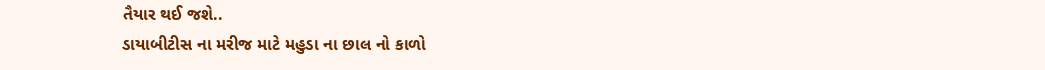તૈયાર થઈ જશે..
ડાયાબીટીસ ના મરીજ માટે મહુડા ના છાલ નો કાળો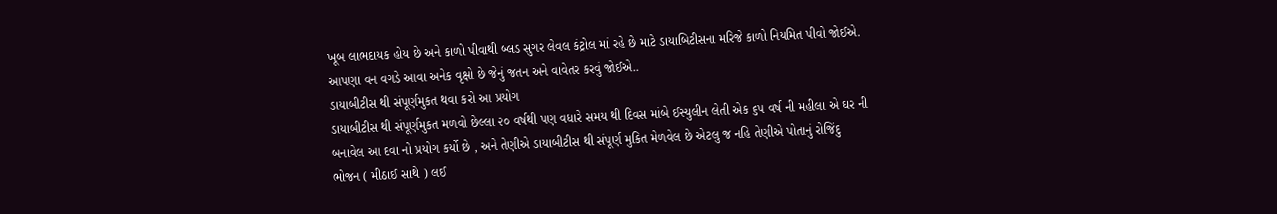ખૂબ લાભદાયક હોય છે અને કાળો પીવાથી બ્લડ સુગર લેવલ કંટ્રોલ માં રહે છે માટે ડાયાબિટીસના મરિજે કાળો નિયમિત પીવો જોઈએ. આપણા વન વગડે આવા અનેક વૃક્ષો છે જેનું જતન અને વાવેતર કરવું જોઈએ..
ડાયાબીટીસ થી સંપૂર્ણમુકત થવા કરો આ પ્રયોગ
ડાયાબીટીસ થી સંપૂર્ણમુકત મળવો છેલ્લા ૨૦ વર્ષથી પણ વધારે સમય થી દિવસ માંબે ઈસ્યુલીન લેતી એક ૬૫ વર્ષ ની મહીલા એ ઘર ની બનાવેલ આ દવા નો પ્રયોગ કર્યો છે , અને તેણીએ ડાયાબીટીસ થી સંપૂર્ણ મુકિત મેળવેલ છે એટલુ જ નહિ તેણીએ પોતાનું રોજિંદુ ભોજન ( મીઠાઈ સાથે ) લઈ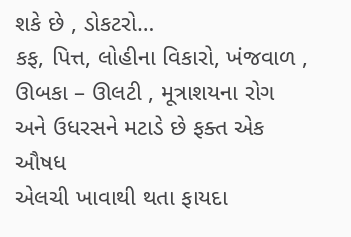શકે છે , ડોકટરો…
કફ, પિત્ત, લોહીના વિકારો, ખંજવાળ , ઊબકા – ઊલટી , મૂત્રાશયના રોગ અને ઉધરસને મટાડે છે ફક્ત એક ઔષધ
એલચી ખાવાથી થતા ફાયદા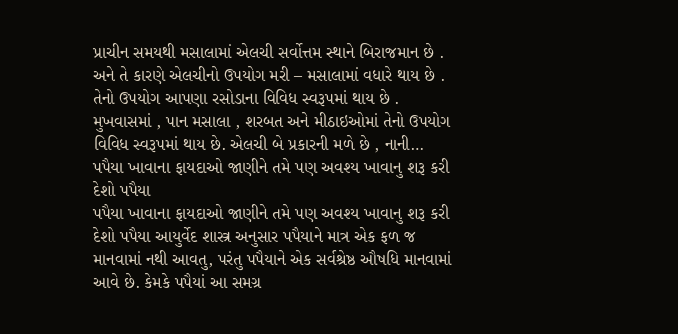પ્રાચીન સમયથી મસાલામાં એલચી સર્વોત્તમ સ્થાને બિરાજમાન છે . અને તે કારણે એલચીનો ઉપયોગ મરી – મસાલામાં વધારે થાય છે . તેનો ઉપયોગ આપણા રસોડાના વિવિધ સ્વરૂપમાં થાય છે . મુખવાસમાં , પાન મસાલા , શરબત અને મીઠાઇઓમાં તેનો ઉપયોગ વિવિધ સ્વરૂપમાં થાય છે. એલચી બે પ્રકારની મળે છે , નાની…
પપૈયા ખાવાના ફાયદાઓ જાણીને તમે પણ અવશ્ય ખાવાનુ શરૂ કરી દેશો પપૈયા
પપૈયા ખાવાના ફાયદાઓ જાણીને તમે પણ અવશ્ય ખાવાનુ શરૂ કરી દેશો પપૈયા આયુર્વેદ શાસ્ત્ર અનુસાર પપૈયાને માત્ર એક ફળ જ માનવામાં નથી આવતુ, પરંતુ પપૈયાને એક સર્વશ્રેષ્ઠ ઔષધિ માનવામાં આવે છે. કેમકે પપૈયાં આ સમગ્ર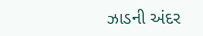ઝાડની અંદર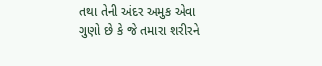તથા તેની અંદર અમુક એવા ગુણો છે કે જે તમારા શરીરને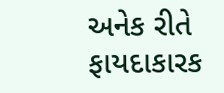અનેક રીતે ફાયદાકારક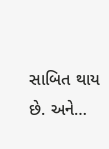સાબિત થાય છે. અને…